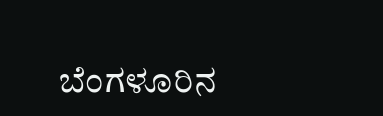ಬೆಂಗಳೂರಿನ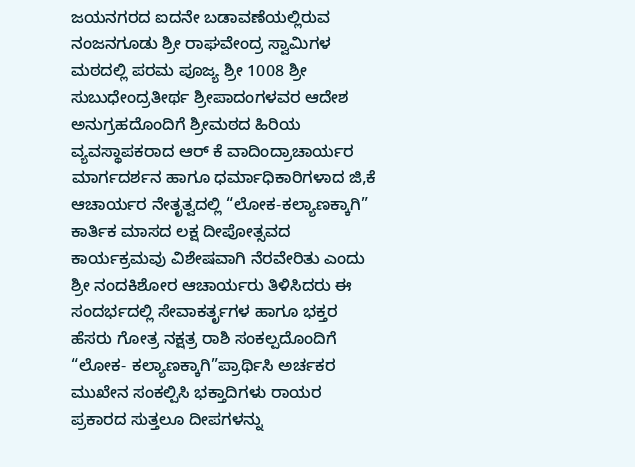ಜಯನಗರದ ಐದನೇ ಬಡಾವಣೆಯಲ್ಲಿರುವ ನಂಜನಗೂಡು ಶ್ರೀ ರಾಘವೇಂದ್ರ ಸ್ವಾಮಿಗಳ ಮಠದಲ್ಲಿ ಪರಮ ಪೂಜ್ಯ ಶ್ರೀ 1008 ಶ್ರೀ ಸುಬುಧೇಂದ್ರತೀರ್ಥ ಶ್ರೀಪಾದಂಗಳವರ ಆದೇಶ ಅನುಗ್ರಹದೊಂದಿಗೆ ಶ್ರೀಮಠದ ಹಿರಿಯ ವ್ಯವಸ್ಥಾಪಕರಾದ ಆರ್ ಕೆ ವಾದಿಂದ್ರಾಚಾರ್ಯರ ಮಾರ್ಗದರ್ಶನ ಹಾಗೂ ಧರ್ಮಾಧಿಕಾರಿಗಳಾದ ಜಿ,ಕೆ ಆಚಾರ್ಯರ ನೇತೃತ್ವದಲ್ಲಿ “ಲೋಕ-ಕಲ್ಯಾಣಕ್ಕಾಗಿ” ಕಾರ್ತಿಕ ಮಾಸದ ಲಕ್ಷ ದೀಪೋತ್ಸವದ ಕಾರ್ಯಕ್ರಮವು ವಿಶೇಷವಾಗಿ ನೆರವೇರಿತು ಎಂದು ಶ್ರೀ ನಂದಕಿಶೋರ ಆಚಾರ್ಯರು ತಿಳಿಸಿದರು ಈ ಸಂದರ್ಭದಲ್ಲಿ ಸೇವಾಕರ್ತೃಗಳ ಹಾಗೂ ಭಕ್ತರ ಹೆಸರು ಗೋತ್ರ ನಕ್ಷತ್ರ ರಾಶಿ ಸಂಕಲ್ಪದೊಂದಿಗೆ “ಲೋಕ- ಕಲ್ಯಾಣಕ್ಕಾಗಿ”ಪ್ರಾರ್ಥಿಸಿ ಅರ್ಚಕರ ಮುಖೇನ ಸಂಕಲ್ಪಿಸಿ ಭಕ್ತಾದಿಗಳು ರಾಯರ ಪ್ರಕಾರದ ಸುತ್ತಲೂ ದೀಪಗಳನ್ನು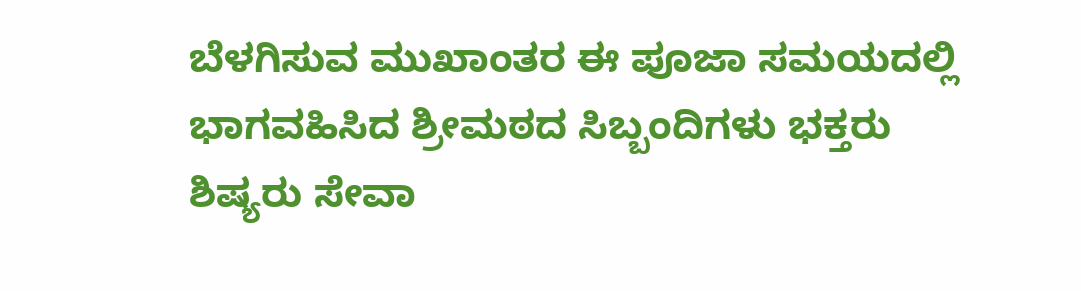ಬೆಳಗಿಸುವ ಮುಖಾಂತರ ಈ ಪೂಜಾ ಸಮಯದಲ್ಲಿ ಭಾಗವಹಿಸಿದ ಶ್ರೀಮಠದ ಸಿಬ್ಬಂದಿಗಳು ಭಕ್ತರು ಶಿಷ್ಯರು ಸೇವಾ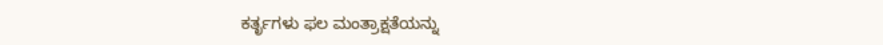ಕರ್ತೃಗಳು ಫಲ ಮಂತ್ರಾಕ್ಷತೆಯನ್ನು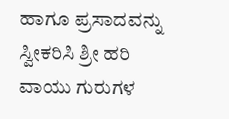ಹಾಗೂ ಪ್ರಸಾದವನ್ನು ಸ್ವೀಕರಿಸಿ ಶ್ರೀ ಹರಿ ವಾಯು ಗುರುಗಳ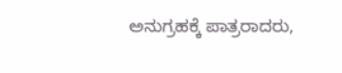ಅನುಗ್ರಹಕ್ಕೆ ಪಾತ್ರರಾದರು,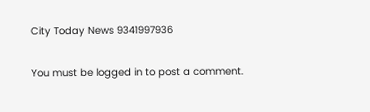City Today News 9341997936

You must be logged in to post a comment.